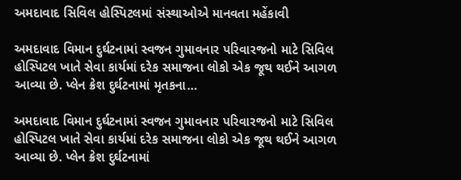અમદાવાદ સિવિલ હોસ્પિટલમાં સંસ્થાઓએ માનવતા મહેંકાવી

અમદાવાદ વિમાન દુર્ઘટનામાં સ્વજન ગુમાવનાર પરિવારજનો માટે સિવિલ હોસ્પિટલ ખાતે સેવા કાર્યમાં દરેક સમાજના લોકો એક જૂથ થઈને આગળ આવ્યા છે. પ્લેન ક્રેશ દુર્ઘટનામાં મૃતકના…

અમદાવાદ વિમાન દુર્ઘટનામાં સ્વજન ગુમાવનાર પરિવારજનો માટે સિવિલ હોસ્પિટલ ખાતે સેવા કાર્યમાં દરેક સમાજના લોકો એક જૂથ થઈને આગળ આવ્યા છે. પ્લેન ક્રેશ દુર્ઘટનામાં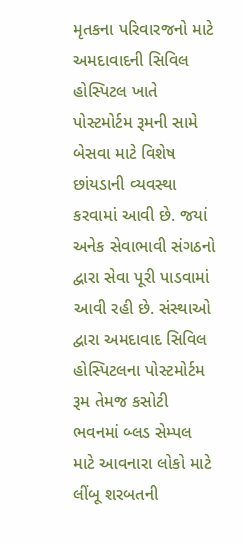મૃતકના પરિવારજનો માટે અમદાવાદની સિવિલ હોસ્પિટલ ખાતે પોસ્ટમોર્ટમ રૂમની સામે બેસવા માટે વિશેષ છાંયડાની વ્યવસ્થા કરવામાં આવી છે. જયાં અનેક સેવાભાવી સંગઠનો દ્વારા સેવા પૂરી પાડવામાં આવી રહી છે. સંસ્થાઓ દ્વારા અમદાવાદ સિવિલ હોસ્પિટલના પોસ્ટમોર્ટમ રૂમ તેમજ કસોટી ભવનમાં બ્લડ સેમ્પલ માટે આવનારા લોકો માટે લીંબૂ શરબતની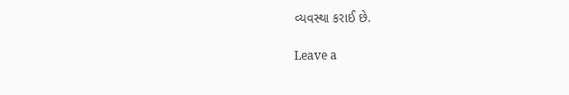વ્યવસ્થા કરાઈ છે.

Leave a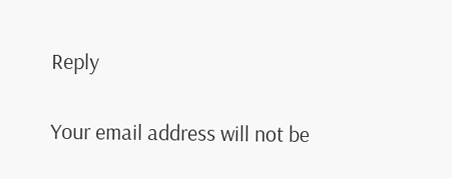Reply

Your email address will not be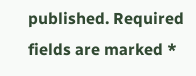published. Required fields are marked *